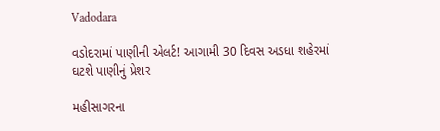Vadodara

વડોદરામાં પાણીની એલર્ટ! આગામી 30 દિવસ અડધા શહેરમાં ઘટશે પાણીનું પ્રેશર

મહીસાગરના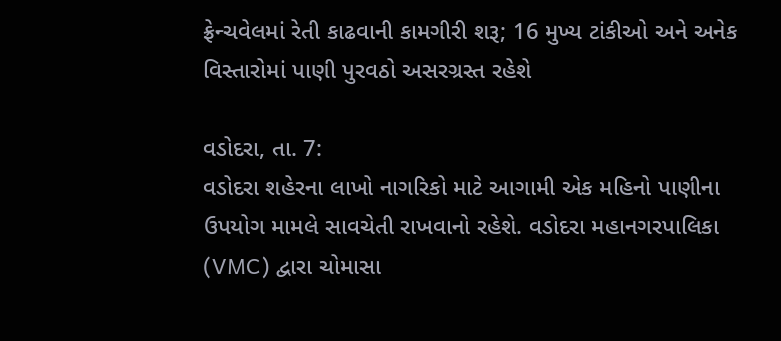ફ્રેન્ચવેલમાં રેતી કાઢવાની કામગીરી શરૂ; 16 મુખ્ય ટાંકીઓ અને અનેક વિસ્તારોમાં પાણી પુરવઠો અસરગ્રસ્ત રહેશે

વડોદરા, તા. 7:
વડોદરા શહેરના લાખો નાગરિકો માટે આગામી એક મહિનો પાણીના ઉપયોગ મામલે સાવચેતી રાખવાનો રહેશે. વડોદરા મહાનગરપાલિકા (VMC) દ્વારા ચોમાસા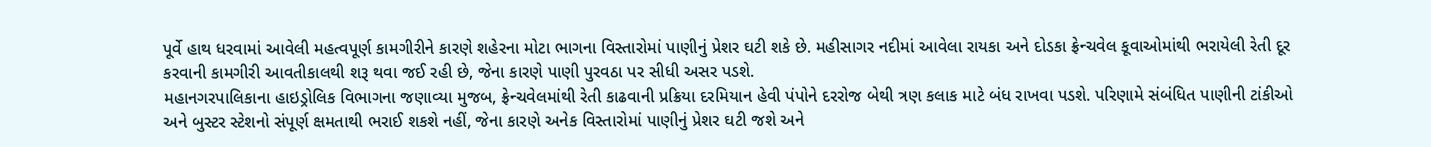પૂર્વે હાથ ધરવામાં આવેલી મહત્વપૂર્ણ કામગીરીને કારણે શહેરના મોટા ભાગના વિસ્તારોમાં પાણીનું પ્રેશર ઘટી શકે છે. મહીસાગર નદીમાં આવેલા રાયકા અને દોડકા ફ્રેન્ચવેલ કૂવાઓમાંથી ભરાયેલી રેતી દૂર કરવાની કામગીરી આવતીકાલથી શરૂ થવા જઈ રહી છે, જેના કારણે પાણી પુરવઠા પર સીધી અસર પડશે.
મહાનગરપાલિકાના હાઇડ્રોલિક વિભાગના જણાવ્યા મુજબ, ફ્રેન્ચવેલમાંથી રેતી કાઢવાની પ્રક્રિયા દરમિયાન હેવી પંપોને દરરોજ બેથી ત્રણ કલાક માટે બંધ રાખવા પડશે. પરિણામે સંબંધિત પાણીની ટાંકીઓ અને બુસ્ટર સ્ટેશનો સંપૂર્ણ ક્ષમતાથી ભરાઈ શકશે નહીં, જેના કારણે અનેક વિસ્તારોમાં પાણીનું પ્રેશર ઘટી જશે અને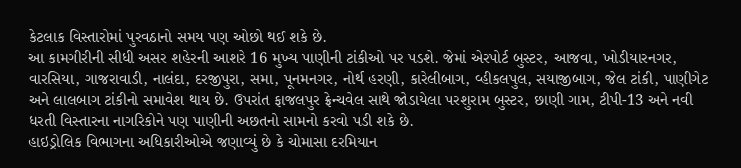કેટલાક વિસ્તારોમાં પુરવઠાનો સમય પણ ઓછો થઈ શકે છે.
આ કામગીરીની સીધી અસર શહેરની આશરે 16 મુખ્ય પાણીની ટાંકીઓ પર પડશે. જેમાં એરપોર્ટ બુસ્ટર, આજવા, ખોડીયારનગર, વારસિયા, ગાજરાવાડી, નાલંદા, દરજીપુરા, સમા, પૂનમનગર, નોર્થ હરણી, કારેલીબાગ, વ્હીકલપુલ, સયાજીબાગ, જેલ ટાંકી, પાણીગેટ અને લાલબાગ ટાંકીનો સમાવેશ થાય છે. ઉપરાંત ફાજલપુર ફ્રેન્ચવેલ સાથે જોડાયેલા પરશુરામ બુસ્ટર, છાણી ગામ, ટીપી-13 અને નવી ધરતી વિસ્તારના નાગરિકોને પણ પાણીની અછતનો સામનો કરવો પડી શકે છે.
હાઇડ્રોલિક વિભાગના અધિકારીઓએ જણાવ્યું છે કે ચોમાસા દરમિયાન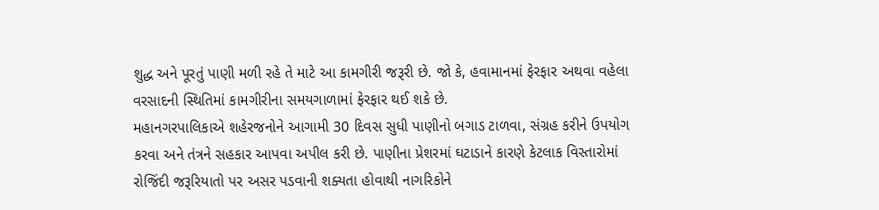શુદ્ધ અને પૂરતું પાણી મળી રહે તે માટે આ કામગીરી જરૂરી છે. જો કે, હવામાનમાં ફેરફાર અથવા વહેલા વરસાદની સ્થિતિમાં કામગીરીના સમયગાળામાં ફેરફાર થઈ શકે છે.
મહાનગરપાલિકાએ શહેરજનોને આગામી 30 દિવસ સુધી પાણીનો બગાડ ટાળવા, સંગ્રહ કરીને ઉપયોગ કરવા અને તંત્રને સહકાર આપવા અપીલ કરી છે. પાણીના પ્રેશરમાં ઘટાડાને કારણે કેટલાક વિસ્તારોમાં રોજિંદી જરૂરિયાતો પર અસર પડવાની શક્યતા હોવાથી નાગરિકોને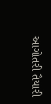આગોતરી તૈયારી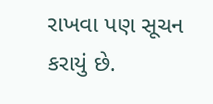રાખવા પણ સૂચન કરાયું છે.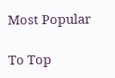Most Popular

To Top